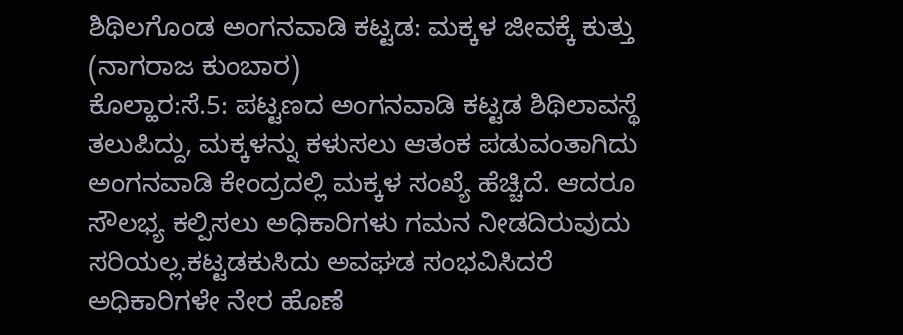ಶಿಥಿಲಗೊಂಡ ಅಂಗನವಾಡಿ ಕಟ್ಟಡ: ಮಕ್ಕಳ ಜೀವಕ್ಕೆ ಕುತ್ತು
(ನಾಗರಾಜ ಕುಂಬಾರ)
ಕೊಲ್ಹಾರ:ಸೆ.5: ಪಟ್ಟಣದ ಅಂಗನವಾಡಿ ಕಟ್ಟಡ ಶಿಥಿಲಾವಸ್ಥೆ ತಲುಪಿದ್ದು, ಮಕ್ಕಳನ್ನು ಕಳುಸಲು ಆತಂಕ ಪಡುವಂತಾಗಿದು ಅಂಗನವಾಡಿ ಕೇಂದ್ರದಲ್ಲಿ ಮಕ್ಕಳ ಸಂಖ್ಯೆ ಹೆಚ್ಚಿದೆ. ಆದರೂ ಸೌಲಭ್ಯ ಕಲ್ಪಿಸಲು ಅಧಿಕಾರಿಗಳು ಗಮನ ನೀಡದಿರುವುದು ಸರಿಯಲ್ಲ.ಕಟ್ಟಡಕುಸಿದು ಅವಘಡ ಸಂಭವಿಸಿದರೆ ಅಧಿಕಾರಿಗಳೇ ನೇರ ಹೊಣೆ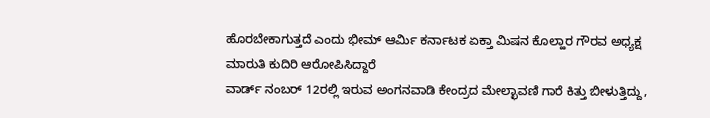ಹೊರಬೇಕಾಗುತ್ತದೆ ಎಂದು ಭೀಮ್ ಆರ್ಮಿ ಕರ್ನಾಟಕ ಏಕ್ತಾ ಮಿಷನ ಕೊಲ್ಹಾರ ಗೌರವ ಅಧ್ಯಕ್ಷ ಮಾರುತಿ ಕುದಿರಿ ಆರೋಪಿಸಿದ್ದಾರೆ
ವಾರ್ಡ್ ನಂಬರ್ 12ರಲ್ಲಿ ಇರುವ ಅಂಗನವಾಡಿ ಕೇಂದ್ರದ ಮೇಲ್ಛಾವಣಿ ಗಾರೆ ಕಿತ್ತು ಬೀಳುತ್ತಿದ್ದು,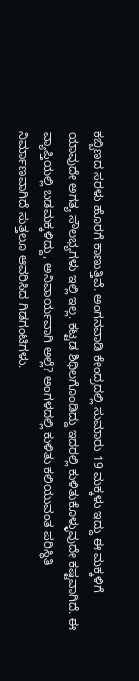ಕಬ್ಬಿಣದ ಸರಳು ಹೊರಗೆ ಕಾಣುತ್ತಿವೆ. ಅಂಗನವಾಡಿ ಕೇಂದ್ರದಲ್ಲಿ ಸುಮಾರು 19 ಮಕ್ಕಳು ಇದ್ದು ಈ ಮಕ್ಕಳಿಗೆ ಯಾವುದೇ ಅಗತ್ಯ ಸೌಲಭ್ಯಗಳು ಇಲ್ಲಿ ಇಲ್ಲ. ಕಟ್ಟಡ ಶಿಥಿಲಗೊಂಡಿದ್ದು ಇದರಲ್ಲಿ ಕುಳಿತುಕೊಳ್ಳುವುದೇ ಕಷ್ಟವಾಗಿದೆ. ಈ ವ್ಯಾಪ್ತಿಯಲ್ಲಿ ಬಡಮಕ್ಕಳಿದ್ದು, ಅನಿವಾರ್ಯವಾಗಿ ಅಲ್ಲೆ? ಅಂಗಳದಲ್ಲಿ ಕುಳಿತು ಕಲಿಯುವಂತ ಪರಿಸ್ಥಿತಿ ನಿರ್ಮಾಣವಾಗಿದೆ ಸುತ್ತಲೂ ಆವರಿಸಿದ ಗಿಡಗಂಟಿಗಳು.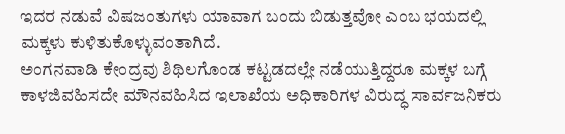ಇದರ ನಡುವೆ ವಿಷಜಂತುಗಳು ಯಾವಾಗ ಬಂದು ಬಿಡುತ್ತವೋ ಎಂಬ ಭಯದಲ್ಲಿ ಮಕ್ಕಳು ಕುಳಿತುಕೊಳ್ಳುವಂತಾಗಿದೆ.
ಅಂಗನವಾಡಿ ಕೇಂದ್ರವು ಶಿಥಿಲಗೊಂಡ ಕಟ್ಟಡದಲ್ಲೇ ನಡೆಯುತ್ತಿದ್ದರೂ ಮಕ್ಕಳ ಬಗ್ಗೆ ಕಾಳಜಿವಹಿಸದೇ ಮೌನವಹಿಸಿದ ಇಲಾಖೆಯ ಅಧಿಕಾರಿಗಳ ವಿರುದ್ಧ ಸಾರ್ವಜನಿಕರು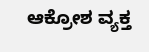ಆಕ್ರೋಶ ವ್ಯಕ್ತ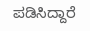ಪಡಿಸಿದ್ದಾರೆ